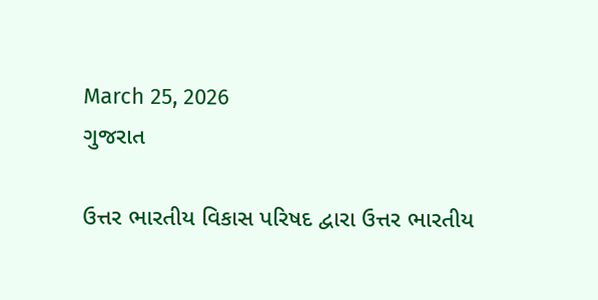March 25, 2026
ગુજરાત

ઉત્તર ભારતીય વિકાસ પરિષદ દ્વારા ઉત્તર ભારતીય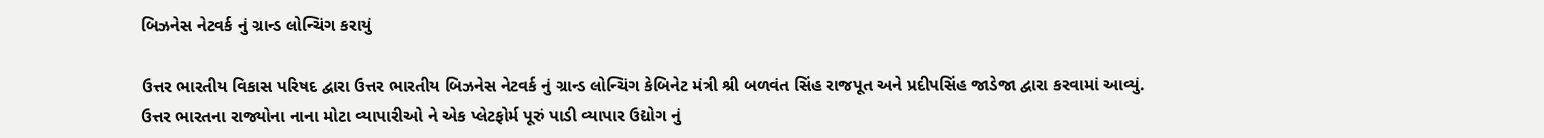બિઝનેસ નેટવર્ક નું ગ્રાન્ડ લોન્ચિંગ કરાયું

ઉત્તર ભારતીય વિકાસ પરિષદ દ્વારા ઉત્તર ભારતીય બિઝનેસ નેટવર્ક નું ગ્રાન્ડ લોન્ચિંગ કેબિનેટ મંત્રી શ્રી બળવંત સિંહ રાજપૂત અને પ્રદીપસિંહ જાડેજા દ્વારા કરવામાં આવ્યું.
ઉત્તર ભારતના રાજ્યોના નાના મોટા વ્યાપારીઓ ને એક પ્લેટફોર્મ પૂરું પાડી વ્યાપાર ઉદ્યોગ નું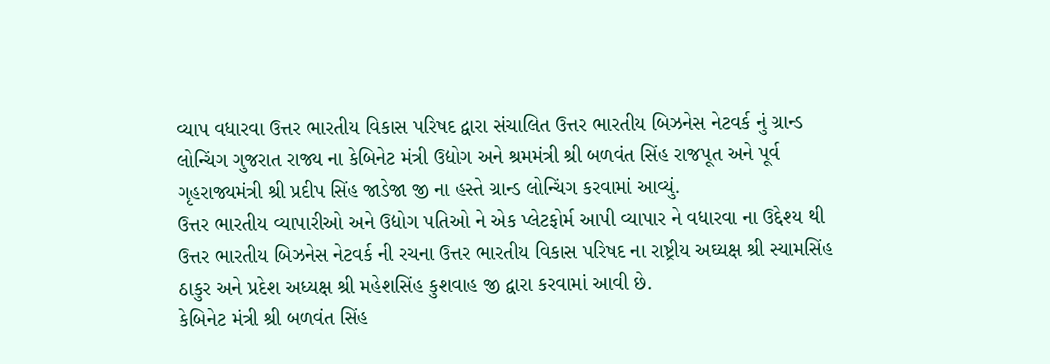વ્યાપ વધારવા ઉત્તર ભારતીય વિકાસ પરિષદ દ્વારા સંચાલિત ઉત્તર ભારતીય બિઝનેસ નેટવર્ક નું ગ્રાન્ડ લોન્ચિંગ ગુજરાત રાજ્ય ના કેબિનેટ મંત્રી ઉદ્યોગ અને શ્રમમંત્રી શ્રી બળવંત સિંહ રાજપૂત અને પૂર્વ ગૃહરાજ્યમંત્રી શ્રી પ્રદીપ સિંહ જાડેજા જી ના હસ્તે ગ્રાન્ડ લોન્ચિંગ કરવામાં આવ્યું.
ઉત્તર ભારતીય વ્યાપારીઓ અને ઉદ્યોગ પતિઓ ને એક પ્લેટફોર્મ આપી વ્યાપાર ને વધારવા ના ઉદ્દેશ્ય થી ઉત્તર ભારતીય બિઝનેસ નેટવર્ક ની રચના ઉત્તર ભારતીય વિકાસ પરિષદ ના રાષ્ટ્રીય અઘ્યક્ષ શ્રી સ્યામસિંહ ઠાકુર અને પ્રદેશ અધ્યક્ષ શ્રી મહેશસિંહ કુશવાહ જી દ્વારા કરવામાં આવી છે.
કેબિનેટ મંત્રી શ્રી બળવંત સિંહ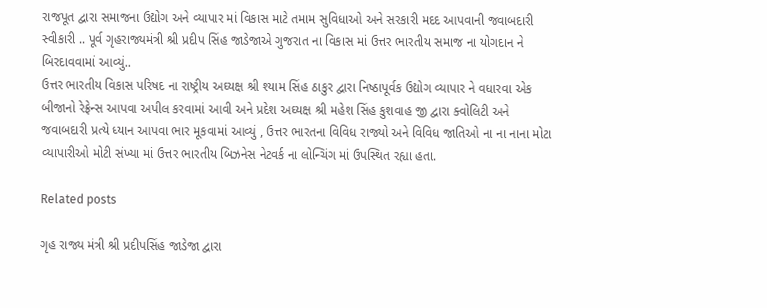રાજપૂત દ્વારા સમાજના ઉદ્યોગ અને વ્યાપાર માં વિકાસ માટે તમામ સુવિધાઓ અને સરકારી મદદ આપવાની જવાબદારી સ્વીકારી .. પૂર્વ ગૃહરાજ્યમંત્રી શ્રી પ્રદીપ સિંહ જાડેજાએ ગુજરાત ના વિકાસ માં ઉત્તર ભારતીય સમાજ ના યોગદાન ને બિરદાવવામાં આવ્યું..
ઉત્તર ભારતીય વિકાસ પરિષદ ના રાષ્ટ્રીય અઘ્યક્ષ શ્રી શ્યામ સિંહ ઠાકુર દ્વારા નિષ્ઠાપૂર્વક ઉદ્યોગ વ્યાપાર ને વધારવા એક બીજાનો રેફ્રેન્સ આપવા અપીલ કરવામાં આવી અને પ્રદેશ અઘ્યક્ષ શ્રી મહેશ સિંહ કુશવાહ જી દ્વારા ક્વોલિટી અને જવાબદારી પ્રત્યે ધ્યાન આપવા ભાર મૂકવામાં આવ્યું , ઉત્તર ભારતના વિવિધ રાજ્યો અને વિવિધ જાતિઓ ના ના નાના મોટા વ્યાપારીઓ મોટી સંખ્યા માં ઉત્તર ભારતીય બિઝનેસ નેટવર્ક ના લોન્ચિંગ માં ઉપસ્થિત રહ્યા હતા.

Related posts

ગૃહ રાજ્ય મંત્રી શ્રી પ્રદીપસિંહ જાડેજા દ્વારા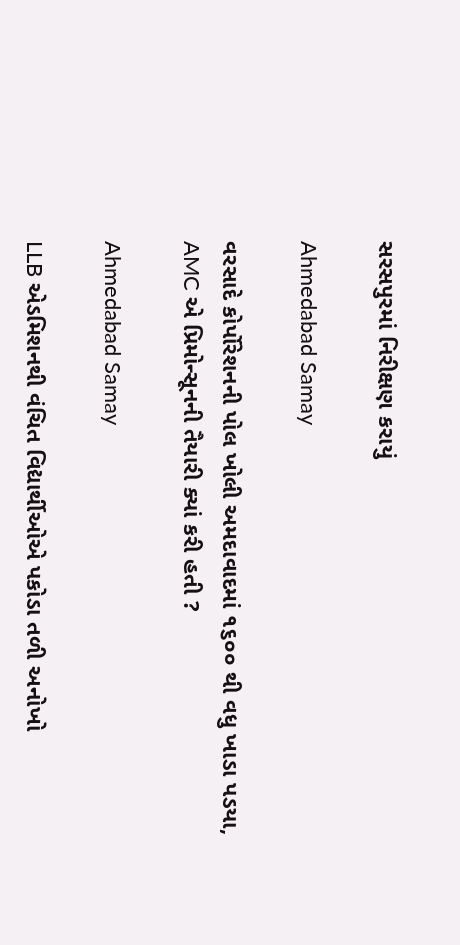સરસપુરમાં નિરીક્ષણ કરાયું

Ahmedabad Samay

વરસાદે કોર્પોરેશનની પોલ ખોલી અમદાવાદમાં ૧૬૦૦ થી વધુ ખાડા પડયા, AMC એ પ્રિમોન્સૂનની તૈયારી ક્યાં કરી હતી ?

Ahmedabad Samay

LLB એડમિશનથી વંચિત વિદ્યાર્થીઓએ પકોડા તળી અનોખો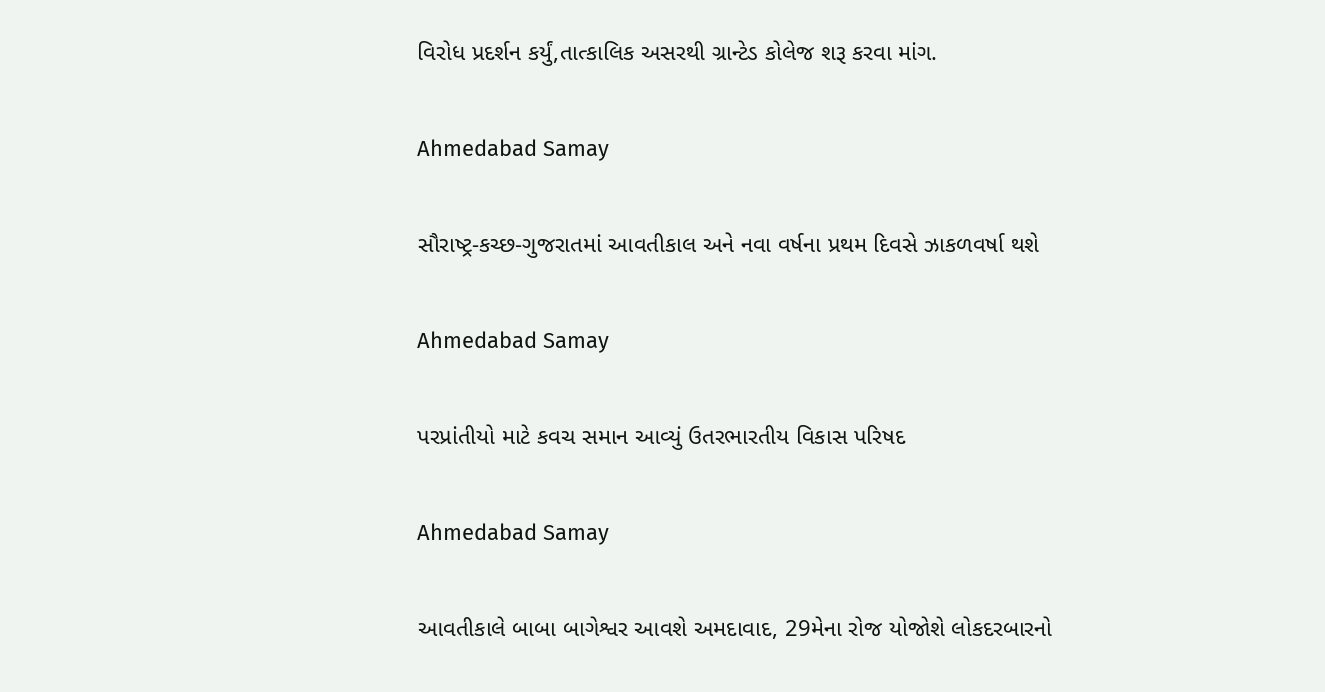વિરોધ પ્રદર્શન કર્યું,તાત્કાલિક અસરથી ગ્રાન્ટેડ કોલેજ શરૂ કરવા માંગ.

Ahmedabad Samay

સૌરાષ્‍ટ્ર-કચ્‍છ-ગુજરાતમાં આવતીકાલ અને નવા વર્ષના પ્રથમ દિવસે ઝાકળવર્ષા થશે

Ahmedabad Samay

પરપ્રાંતીયો માટે કવચ સમાન આવ્યું ઉતરભારતીય વિકાસ પરિષદ

Ahmedabad Samay

આવતીકાલે બાબા બાગેશ્વર આવશે અમદાવાદ, 29મેના રોજ યોજોશે લોકદરબારનો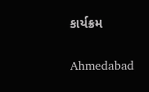કાર્યક્રમ

Ahmedabad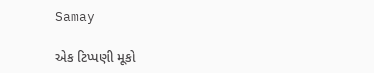Samay

એક ટિપ્પણી મૂકો